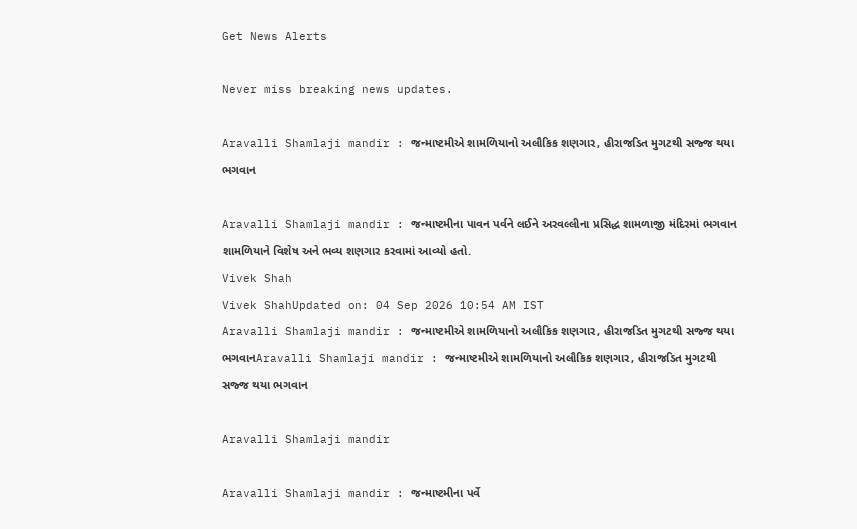Get News Alerts

Never miss breaking news updates.

Aravalli Shamlaji mandir : જન્માષ્ટમીએ શામળિયાનો અલૌકિક શણગાર, હીરાજડિત મુગટથી સજ્જ થયા ભગવાન

Aravalli Shamlaji mandir : જન્માષ્ટમીના પાવન પર્વને લઈને અરવલ્લીના પ્રસિદ્ધ શામળાજી મંદિરમાં ભગવાન શામળિયાને વિશેષ અને ભવ્ય શણગાર કરવામાં આવ્યો હતો.
Vivek Shah
Vivek ShahUpdated on: 04 Sep 2026 10:54 AM IST
Aravalli Shamlaji mandir : જન્માષ્ટમીએ શામળિયાનો અલૌકિક શણગાર, હીરાજડિત મુગટથી સજ્જ થયા ભગવાનAravalli Shamlaji mandir : જન્માષ્ટમીએ શામળિયાનો અલૌકિક શણગાર, હીરાજડિત મુગટથી સજ્જ થયા ભગવાન

Aravalli Shamlaji mandir

Aravalli Shamlaji mandir : જન્માષ્ટમીના પર્વે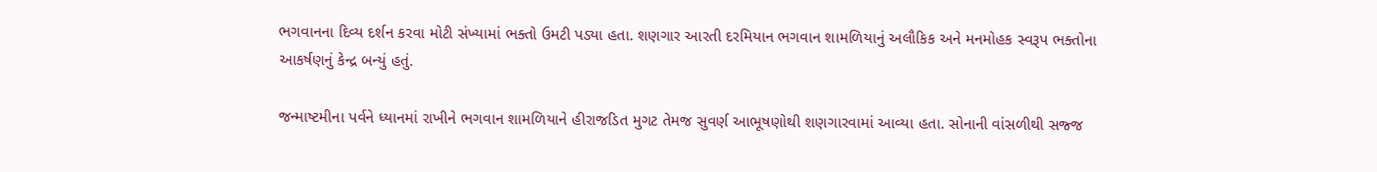ભગવાનના દિવ્ય દર્શન કરવા મોટી સંખ્યામાં ભક્તો ઉમટી પડ્યા હતા. શણગાર આરતી દરમિયાન ભગવાન શામળિયાનું અલૌકિક અને મનમોહક સ્વરૂપ ભક્તોના આકર્ષણનું કેન્દ્ર બન્યું હતું.

જન્માષ્ટમીના પર્વને ધ્યાનમાં રાખીને ભગવાન શામળિયાને હીરાજડિત મુગટ તેમજ સુવર્ણ આભૂષણોથી શણગારવામાં આવ્યા હતા. સોનાની વાંસળીથી સજ્જ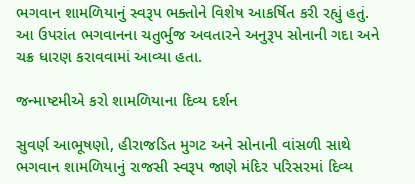ભગવાન શામળિયાનું સ્વરૂપ ભક્તોને વિશેષ આકર્ષિત કરી રહ્યું હતું. આ ઉપરાંત ભગવાનના ચતુર્ભુજ અવતારને અનુરૂપ સોનાની ગદા અને ચક્ર ધારણ કરાવવામાં આવ્યા હતા.

જન્માષ્ટમીએ કરો શામળિયાના દિવ્ય દર્શન

સુવર્ણ આભૂષણો, હીરાજડિત મુગટ અને સોનાની વાંસળી સાથે ભગવાન શામળિયાનું રાજસી સ્વરૂપ જાણે મંદિર પરિસરમાં દિવ્ય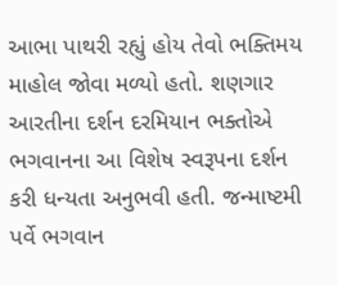આભા પાથરી રહ્યું હોય તેવો ભક્તિમય માહોલ જોવા મળ્યો હતો. શણગાર આરતીના દર્શન દરમિયાન ભક્તોએ ભગવાનના આ વિશેષ સ્વરૂપના દર્શન કરી ધન્યતા અનુભવી હતી. જન્માષ્ટમી પર્વે ભગવાન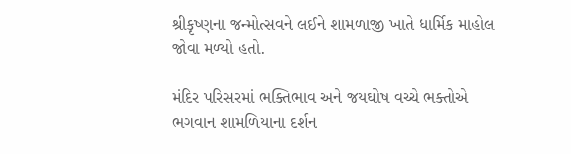શ્રીકૃષ્ણના જન્મોત્સવને લઈને શામળાજી ખાતે ધાર્મિક માહોલ જોવા મળ્યો હતો.

મંદિર પરિસરમાં ભક્તિભાવ અને જયઘોષ વચ્ચે ભક્તોએ ભગવાન શામળિયાના દર્શન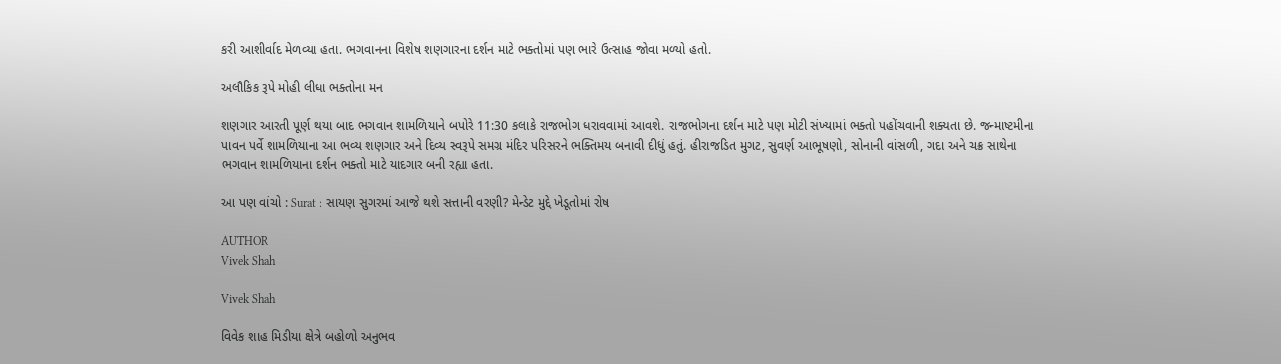કરી આશીર્વાદ મેળવ્યા હતા. ભગવાનના વિશેષ શણગારના દર્શન માટે ભક્તોમાં પણ ભારે ઉત્સાહ જોવા મળ્યો હતો.

અલૌકિક રૂપે મોહી લીધા ભક્તોના મન

શણગાર આરતી પૂર્ણ થયા બાદ ભગવાન શામળિયાને બપોરે 11:30 કલાકે રાજભોગ ધરાવવામાં આવશે. રાજભોગના દર્શન માટે પણ મોટી સંખ્યામાં ભક્તો પહોંચવાની શક્યતા છે. જન્માષ્ટમીના પાવન પર્વે શામળિયાના આ ભવ્ય શણગાર અને દિવ્ય સ્વરૂપે સમગ્ર મંદિર પરિસરને ભક્તિમય બનાવી દીધું હતું. હીરાજડિત મુગટ, સુવર્ણ આભૂષણો, સોનાની વાંસળી, ગદા અને ચક્ર સાથેના ભગવાન શામળિયાના દર્શન ભક્તો માટે યાદગાર બની રહ્યા હતા.

આ પણ વાંચો : Surat : સાયણ સુગરમાં આજે થશે સત્તાની વરણી? મેન્ડેટ મુદ્દે ખેડૂતોમાં રોષ

AUTHOR
Vivek Shah

Vivek Shah

વિવેક શાહ મિડીયા ક્ષેત્રે બહોળો અનુભવ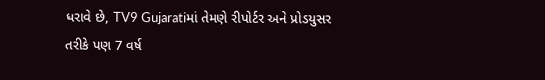ધરાવે છે, TV9 Gujaratiમાં તેમણે રીપોર્ટર અને પ્રોડયુસર તરીકે પણ 7 વર્ષ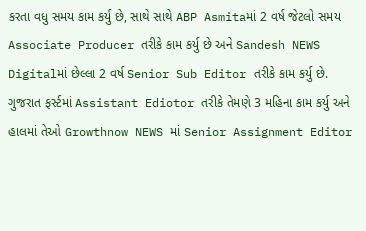કરતા વધુ સમય કામ કર્યુ છે, સાથે સાથે ABP Asmitaમાં 2 વર્ષ જેટલો સમય Associate Producer તરીકે કામ કર્યુ છે અને Sandesh NEWS Digitalમાં છેલ્લા 2 વર્ષ Senior Sub Editor તરીકે કામ કર્યુ છે. ગુજરાત ફર્સ્ટમાં Assistant Ediotor તરીકે તેમણે 3 મહિના કામ કર્યુ અને હાલમાં તેઓ Growthnow NEWS માં Senior Assignment Editor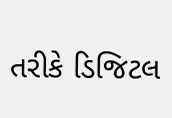તરીકે ડિજિટલ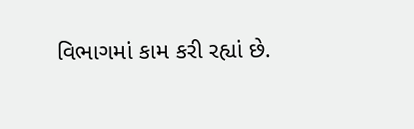વિભાગમાં કામ કરી રહ્યાં છે.